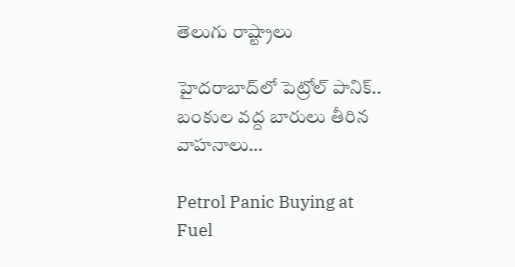తెలుగు రాష్ట్రాలు

హైదరాబాద్‌లో పెట్రోల్ పానిక్.. బంకుల వద్ద బారులు తీరిన వాహనాలు…

Petrol Panic Buying at Fuel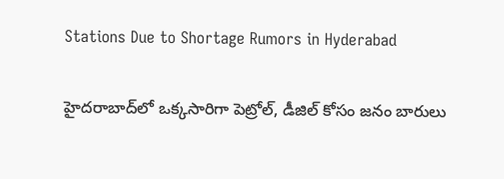Stations Due to Shortage Rumors in Hyderabad

హైదరాబాద్‌లో ఒక్కసారిగా పెట్రోల్, డీజిల్ కోసం జనం బారులు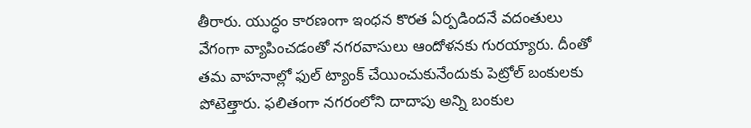తీరారు. యుద్ధం కారణంగా ఇంధన కొరత ఏర్పడిందనే వదంతులు వేగంగా వ్యాపించడంతో నగరవాసులు ఆందోళనకు గురయ్యారు. దీంతో తమ వాహనాల్లో ఫుల్ ట్యాంక్ చేయించుకునేందుకు పెట్రోల్ బంకులకు పోటెత్తారు. ఫలితంగా నగరంలోని దాదాపు అన్ని బంకుల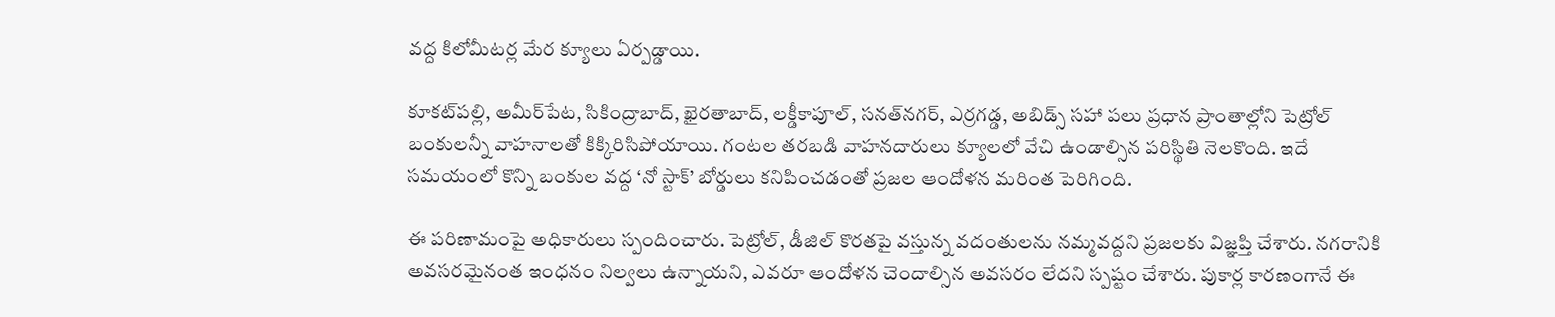వద్ద కిలోమీటర్ల మేర క్యూలు ఏర్పడ్డాయి.

కూకట్‌పల్లి, అమీర్‌పేట, సికింద్రాబాద్, ఖైరతాబాద్, లక్డీకాపూల్, సనత్‌నగర్‌, ఎర్రగడ్డ, అబిడ్స్ సహా పలు ప్రధాన ప్రాంతాల్లోని పెట్రోల్ బంకులన్నీ వాహనాలతో కిక్కిరిసిపోయాయి. గంటల తరబడి వాహనదారులు క్యూలలో వేచి ఉండాల్సిన పరిస్థితి నెలకొంది. ఇదే సమయంలో కొన్ని బంకుల వద్ద ‘నో స్టాక్’ బోర్డులు కనిపించడంతో ప్రజల ఆందోళన మరింత పెరిగింది.

ఈ పరిణామంపై అధికారులు స్పందించారు. పెట్రోల్, డీజిల్ కొరతపై వస్తున్న వదంతులను నమ్మవద్దని ప్రజలకు విజ్ఞప్తి చేశారు. నగరానికి అవసరమైనంత ఇంధనం నిల్వలు ఉన్నాయని, ఎవరూ ఆందోళన చెందాల్సిన అవసరం లేదని స్పష్టం చేశారు. పుకార్ల కారణంగానే ఈ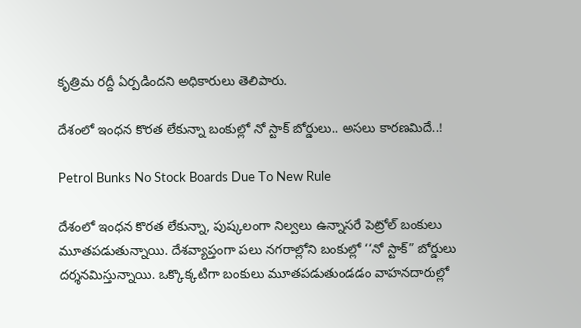కృత్రిమ రద్దీ ఏర్పడిందని అధికారులు తెలిపారు.

దేశంలో ఇంధన కొరత లేకున్నా బంకుల్లో నో స్టాక్ బోర్డులు.. అసలు కారణమిదే..!

Petrol Bunks No Stock Boards Due To New Rule

దేశంలో ఇంధన కొరత లేకున్నా, పుష్కలంగా నిల్వలు ఉన్నాసరే పెట్రోల్ బంకులు మూతపడుతున్నాయి. దేశవ్యాప్తంగా పలు నగరాల్లోని బంకుల్లో ‘‘నో స్టాక్” బోర్డులు దర్శనమిస్తున్నాయి. ఒక్కొక్కటిగా బంకులు మూతపడుతుండడం వాహనదారుల్లో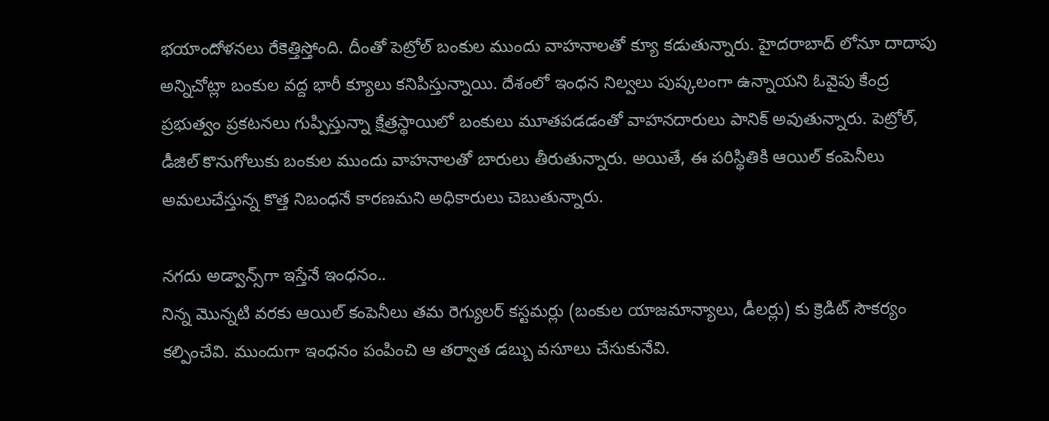భయాందోళనలు రేకెత్తిస్తోంది. దీంతో పెట్రోల్ బంకుల ముందు వాహనాలతో క్యూ కడుతున్నారు. హైదరాబాద్ లోనూ దాదాపు అన్నిచోట్లా బంకుల వద్ద భారీ క్యూలు కనిపిస్తున్నాయి. దేశంలో ఇంధన నిల్వలు పుష్కలంగా ఉన్నాయని ఓవైపు కేంద్ర ప్రభుత్వం ప్రకటనలు గుప్పిస్తున్నా క్షేత్రస్థాయిలో బంకులు మూతపడడంతో వాహనదారులు పానిక్ అవుతున్నారు. పెట్రోల్, డీజిల్ కొనుగోలుకు బంకుల ముందు వాహనాలతో బారులు తీరుతున్నారు. అయితే, ఈ పరిస్థితికి ఆయిల్ కంపెనీలు అమలుచేస్తున్న కొత్త నిబంధనే కారణమని అధికారులు చెబుతున్నారు.

నగదు అడ్వాన్స్‌గా ఇస్తేనే ఇంధనం..
నిన్న మొన్నటి వరకు ఆయిల్ కంపెనీలు తమ రెగ్యులర్ కస్టమర్లు (బంకుల యాజమాన్యాలు, డీలర్లు) కు క్రెడిట్ సౌకర్యం కల్పించేవి. ముందుగా ఇంధనం పంపించి ఆ తర్వాత డబ్బు వసూలు చేసుకునేవి.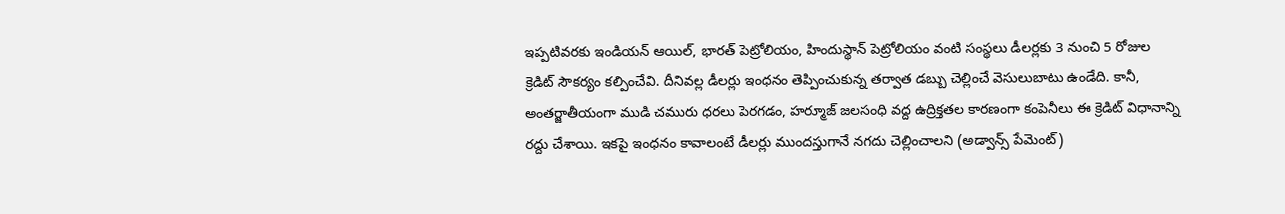ఇప్పటివరకు ఇండియన్ ఆయిల్, భారత్ పెట్రోలియం, హిందుస్థాన్ పెట్రోలియం వంటి సంస్థలు డీలర్లకు 3 నుంచి 5 రోజుల క్రెడిట్ సౌకర్యం కల్పించేవి. దీనివల్ల డీలర్లు ఇంధనం తెప్పించుకున్న తర్వాత డబ్బు చెల్లించే వెసులుబాటు ఉండేది. కానీ, అంతర్జాతీయంగా ముడి చమురు ధరలు పెరగడం, హర్మూజ్ జలసంధి వద్ద ఉద్రిక్తతల కారణంగా కంపెనీలు ఈ క్రెడిట్ విధానాన్ని రద్దు చేశాయి. ఇకపై ఇంధనం కావాలంటే డీలర్లు ముందస్తుగానే నగదు చెల్లించాలని (అడ్వాన్స్ పేమెంట్)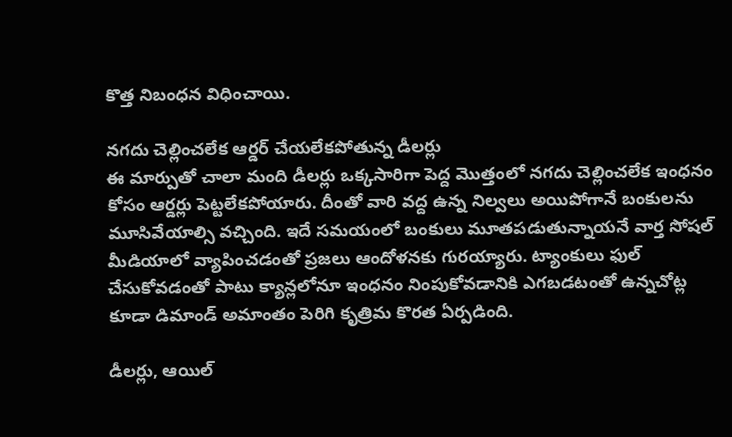కొత్త నిబంధన విధించాయి.

నగదు చెల్లించలేక ఆర్డర్ చేయలేకపోతున్న డీలర్లు
ఈ మార్పుతో చాలా మంది డీలర్లు ఒక్కసారిగా పెద్ద మొత్తంలో నగదు చెల్లించలేక ఇంధనం కోసం ఆర్డర్లు పెట్టలేకపోయారు. దీంతో వారి వద్ద ఉన్న నిల్వలు అయిపోగానే బంకులను మూసివేయాల్సి వచ్చింది. ఇదే సమయంలో బంకులు మూతపడుతున్నాయనే వార్త సోషల్ మీడియాలో వ్యాపించడంతో ప్రజలు ఆందోళనకు గురయ్యారు. ట్యాంకులు ఫుల్ చేసుకోవడంతో పాటు క్యాన్లలోనూ ఇంధనం నింపుకోవడానికి ఎగబడటంతో ఉన్నచోట్ల కూడా డిమాండ్ అమాంతం పెరిగి కృత్రిమ కొరత ఏర్పడింది.

డీలర్లు, ఆయిల్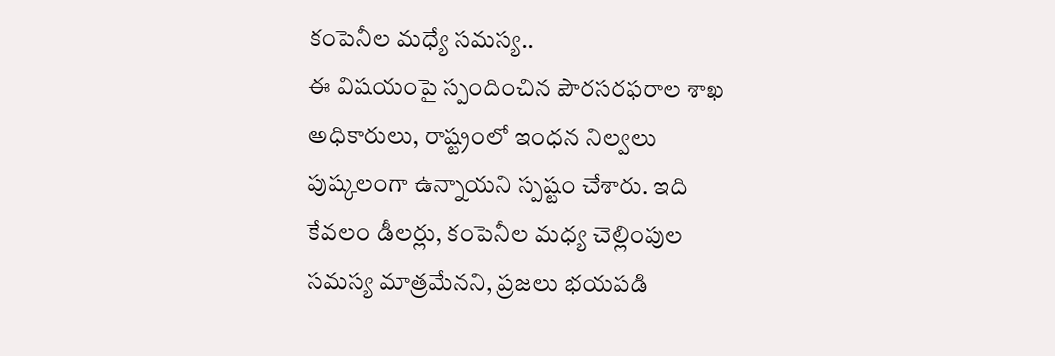కంపెనీల మధ్యే సమస్య..
ఈ విషయంపై స్పందించిన పౌరసరఫరాల శాఖ అధికారులు, రాష్ట్రంలో ఇంధన నిల్వలు పుష్కలంగా ఉన్నాయని స్పష్టం చేశారు. ఇది కేవలం డీలర్లు, కంపెనీల మధ్య చెల్లింపుల సమస్య మాత్రమేనని, ప్రజలు భయపడి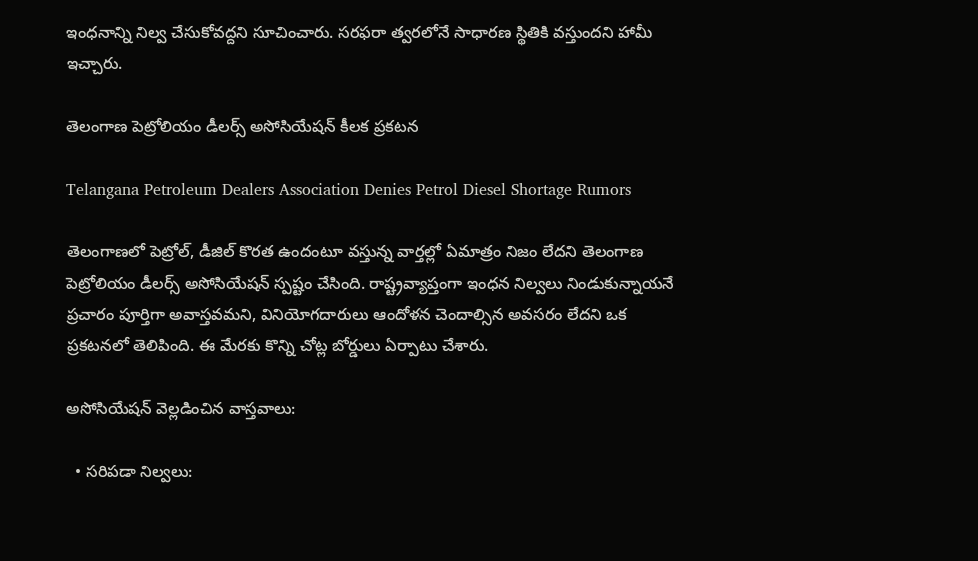ఇంధనాన్ని నిల్వ చేసుకోవద్దని సూచించారు. సరఫరా త్వరలోనే సాధారణ స్థితికి వస్తుందని హామీ ఇచ్చారు.

తెలంగాణ పెట్రోలియం డీలర్స్ అసోసియేషన్ కీలక ప్రకటన

Telangana Petroleum Dealers Association Denies Petrol Diesel Shortage Rumors

తెలంగాణలో పెట్రోల్, డీజిల్ కొరత ఉందంటూ వస్తున్న వార్తల్లో ఏమాత్రం నిజం లేదని తెలంగాణ పెట్రోలియం డీలర్స్ అసోసియేషన్ స్పష్టం చేసింది. రాష్ట్రవ్యాప్తంగా ఇంధన నిల్వలు నిండుకున్నాయనే ప్రచారం పూర్తిగా అవాస్తవమని, వినియోగదారులు ఆందోళన చెందాల్సిన అవసరం లేదని ఒక ప్రకటనలో తెలిపింది. ఈ మేరకు కొన్ని చోట్ల బోర్డులు ఏర్పాటు చేశారు.

అసోసియేషన్ వెల్లడించిన వాస్తవాలు:

  • సరిపడా నిల్వలు: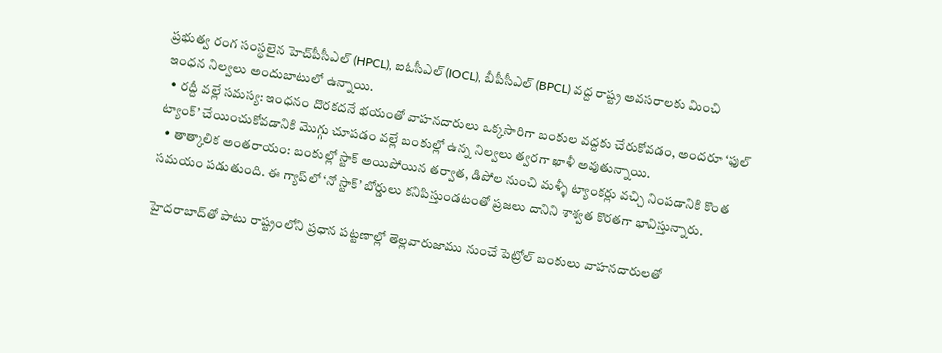ప్రభుత్వ రంగ సంస్థలైన హెచ్‌పీసీఎల్ (HPCL), ఐఓసీఎల్ (IOCL), బీపీసీఎల్ (BPCL) వద్ద రాష్ట్ర అవసరాలకు మించి ఇంధన నిల్వలు అందుబాటులో ఉన్నాయి.
  • రద్దీ వల్లే సమస్య: ఇంధనం దొరకదనే భయంతో వాహనదారులు ఒక్కసారిగా బంకుల వద్దకు చేరుకోవడం, అందరూ ‘ఫుల్ ట్యాంక్’ చేయించుకోవడానికి మొగ్గు చూపడం వల్లే బంకుల్లో ఉన్న నిల్వలు త్వరగా ఖాళీ అవుతున్నాయి.
  • తాత్కాలిక అంతరాయం: బంకుల్లో స్టాక్ అయిపోయిన తర్వాత, డిపోల నుంచి మళ్ళీ ట్యాంకర్లు వచ్చి నింపడానికి కొంత సమయం పడుతుంది. ఈ గ్యాప్‌లో ‘నో స్టాక్’ బోర్డులు కనిపిస్తుండటంతో ప్రజలు దానిని శాశ్వత కొరతగా భావిస్తున్నారు.

హైదరాబాద్‌తో పాటు రాష్ట్రంలోని ప్రధాన పట్టణాల్లో తెల్లవారుజాము నుంచే పెట్రోల్ బంకులు వాహనదారులతో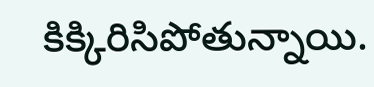కిక్కిరిసిపోతున్నాయి.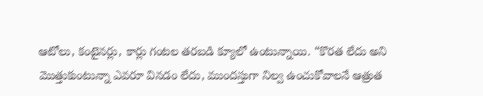ఆటోలు, కంటైనర్లు, కార్లు గంటల తరబడి క్యూలో ఉంటున్నాయి. “కొరత లేదు అని మొత్తుకుంటున్నా ఎవరూ వినడం లేదు, ముందస్తుగా నిల్వ ఉంచుకోవాలనే ఆత్రుత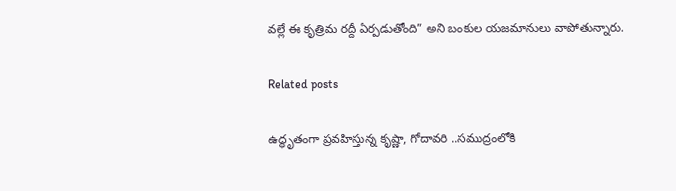వల్లే ఈ కృత్రిమ రద్దీ ఏర్పడుతోంది” అని బంకుల యజమానులు వాపోతున్నారు.

Related posts

ఉద్ధృతంగా ప్రవహిస్తున్న కృష్ణా, గోదావరి ..సముద్రంలోకి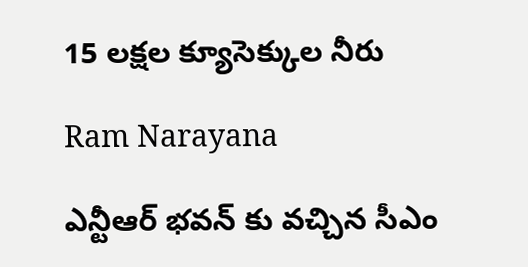15 లక్షల క్యూసెక్కుల నీరు

Ram Narayana

ఎన్టీఆర్ భవన్ కు వచ్చిన సీఎం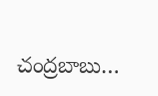చంద్రబాబు…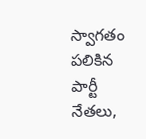స్వాగతం పలికిన పార్టీ నేతలు,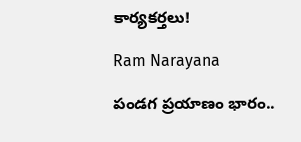కార్యకర్తలు!

Ram Narayana

పండగ ప్రయాణం భారం..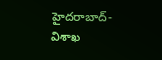హైదరాబాద్-విశాఖ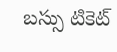బస్సు టికెట్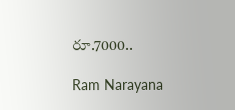రూ.7000..

Ram Narayana